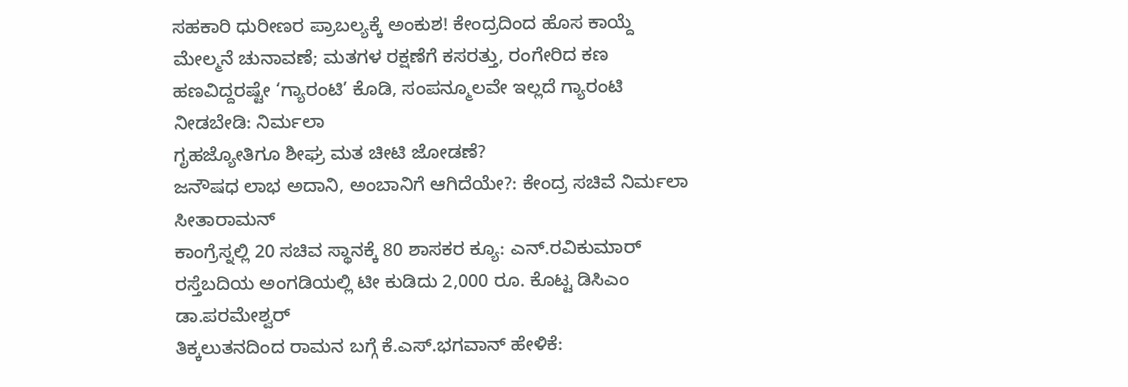ಸಹಕಾರಿ ಧುರೀಣರ ಪ್ರಾಬಲ್ಯಕ್ಕೆ ಅಂಕುಶ! ಕೇಂದ್ರದಿಂದ ಹೊಸ ಕಾಯ್ದೆ
ಮೇಲ್ಮನೆ ಚುನಾವಣೆ; ಮತಗಳ ರಕ್ಷಣೆಗೆ ಕಸರತ್ತು, ರಂಗೇರಿದ ಕಣ
ಹಣವಿದ್ದರಷ್ಟೇ ‘ಗ್ಯಾರಂಟಿ’ ಕೊಡಿ, ಸಂಪನ್ಮೂಲವೇ ಇಲ್ಲದೆ ಗ್ಯಾರಂಟಿ ನೀಡಬೇಡಿ: ನಿರ್ಮಲಾ
ಗೃಹಜ್ಯೋತಿಗೂ ಶೀಘ್ರ ಮತ ಚೀಟಿ ಜೋಡಣೆ?
ಜನೌಷಧ ಲಾಭ ಅದಾನಿ, ಅಂಬಾನಿಗೆ ಆಗಿದೆಯೇ?: ಕೇಂದ್ರ ಸಚಿವೆ ನಿರ್ಮಲಾ ಸೀತಾರಾಮನ್
ಕಾಂಗ್ರೆಸ್ನಲ್ಲಿ 20 ಸಚಿವ ಸ್ಥಾನಕ್ಕೆ 80 ಶಾಸಕರ ಕ್ಯೂ: ಎನ್.ರವಿಕುಮಾರ್
ರಸ್ತೆಬದಿಯ ಅಂಗಡಿಯಲ್ಲಿ ಟೀ ಕುಡಿದು 2,000 ರೂ. ಕೊಟ್ಟ ಡಿಸಿಎಂ ಡಾ.ಪರಮೇಶ್ವರ್
ತಿಕ್ಕಲುತನದಿಂದ ರಾಮನ ಬಗ್ಗೆ ಕೆ.ಎಸ್.ಭಗವಾನ್ ಹೇಳಿಕೆ: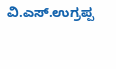ವಿ.ಎಸ್.ಉಗ್ರಪ್ಪ